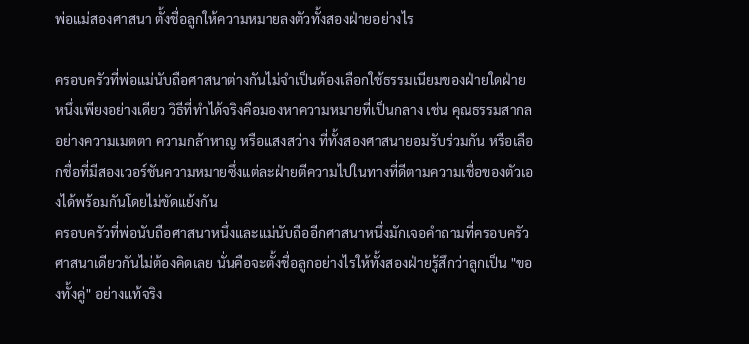พ่อแม่สองศาสนา ตั้งชื่อลูกให้ความหมายลงตัวทั้งสองฝ่ายอย่างไร

ครอบครัวที่พ่อแม่นับถือศาสนาต่างกันไม่จำเป็นต้องเลือกใช้ธรรมเนียมของฝ่ายใดฝ่ายหนึ่งเพียงอย่างเดียว วิธีที่ทำได้จริงคือมองหาความหมายที่เป็นกลาง เช่น คุณธรรมสากลอย่างความเมตตา ความกล้าหาญ หรือแสงสว่าง ที่ทั้งสองศาสนายอมรับร่วมกัน หรือเลือกชื่อที่มีสองเวอร์ชันความหมายซึ่งแต่ละฝ่ายตีความไปในทางที่ดีตามความเชื่อของตัวเองได้พร้อมกันโดยไม่ขัดแย้งกัน
ครอบครัวที่พ่อนับถือศาสนาหนึ่งและแม่นับถืออีกศาสนาหนึ่งมักเจอคำถามที่ครอบครัวศาสนาเดียวกันไม่ต้องคิดเลย นั่นคือจะตั้งชื่อลูกอย่างไรให้ทั้งสองฝ่ายรู้สึกว่าลูกเป็น "ของทั้งคู่" อย่างแท้จริง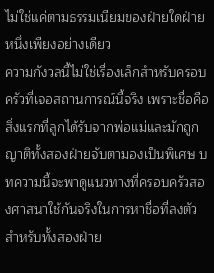ไม่ใช่แค่ตามธรรมเนียมของฝ่ายใดฝ่ายหนึ่งเพียงอย่างเดียว
ความกังวลนี้ไม่ใช่เรื่องเล็กสำหรับครอบครัวที่เจอสถานการณ์นี้จริง เพราะชื่อคือสิ่งแรกที่ลูกได้รับจากพ่อแม่และมักถูกญาติทั้งสองฝ่ายจับตามองเป็นพิเศษ บทความนี้จะพาดูแนวทางที่ครอบครัวสองศาสนาใช้กันจริงในการหาชื่อที่ลงตัวสำหรับทั้งสองฝ่าย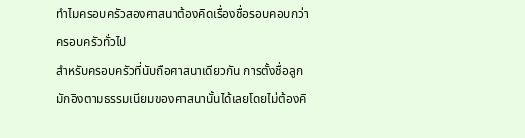ทำไมครอบครัวสองศาสนาต้องคิดเรื่องชื่อรอบคอบกว่าครอบครัวทั่วไป
สำหรับครอบครัวที่นับถือศาสนาเดียวกัน การตั้งชื่อลูกมักอิงตามธรรมเนียมของศาสนานั้นได้เลยโดยไม่ต้องคิ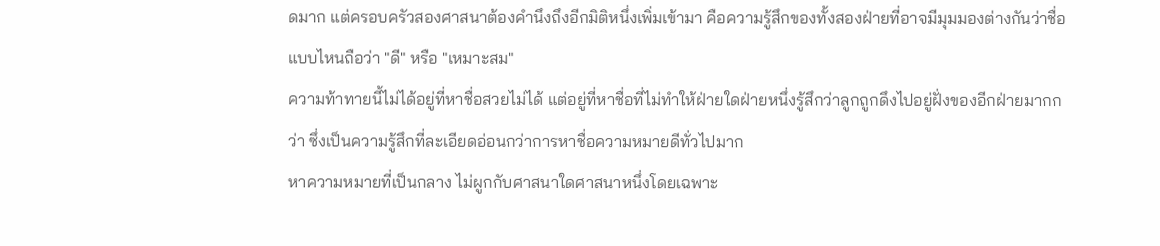ดมาก แต่ครอบครัวสองศาสนาต้องคำนึงถึงอีกมิติหนึ่งเพิ่มเข้ามา คือความรู้สึกของทั้งสองฝ่ายที่อาจมีมุมมองต่างกันว่าชื่อแบบไหนถือว่า "ดี" หรือ "เหมาะสม"
ความท้าทายนี้ไม่ได้อยู่ที่หาชื่อสวยไม่ได้ แต่อยู่ที่หาชื่อที่ไม่ทำให้ฝ่ายใดฝ่ายหนึ่งรู้สึกว่าลูกถูกดึงไปอยู่ฝั่งของอีกฝ่ายมากกว่า ซึ่งเป็นความรู้สึกที่ละเอียดอ่อนกว่าการหาชื่อความหมายดีทั่วไปมาก
หาความหมายที่เป็นกลาง ไม่ผูกกับศาสนาใดศาสนาหนึ่งโดยเฉพาะ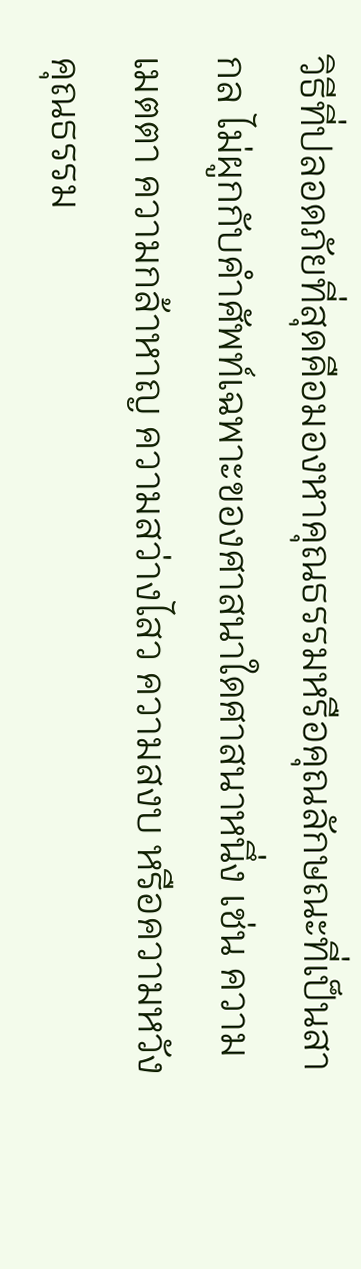วิธีที่ปลอดภัยที่สุดคือมองหาคุณธรรมหรือคุณลักษณะที่เป็นสากล ไม่ผูกกับคำศัพท์เฉพาะของศาสนาใดศาสนาหนึ่ง เช่น ความเมตตา ความกล้าหาญ ความสว่างไสว ความสงบ หรือความหวัง คุณธรรม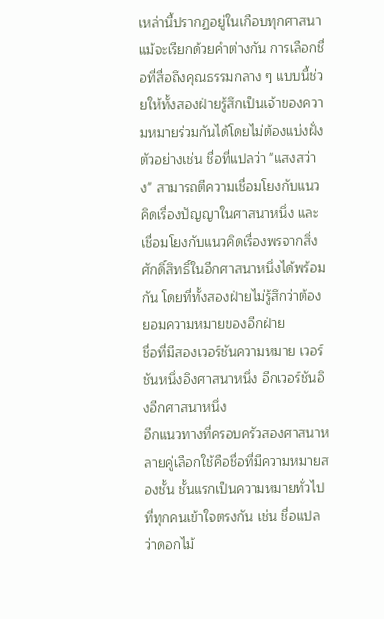เหล่านี้ปรากฏอยู่ในเกือบทุกศาสนาแม้จะเรียกด้วยคำต่างกัน การเลือกชื่อที่สื่อถึงคุณธรรมกลาง ๆ แบบนี้ช่วยให้ทั้งสองฝ่ายรู้สึกเป็นเจ้าของความหมายร่วมกันได้โดยไม่ต้องแบ่งฝั่ง
ตัวอย่างเช่น ชื่อที่แปลว่า "แสงสว่าง" สามารถตีความเชื่อมโยงกับแนวคิดเรื่องปัญญาในศาสนาหนึ่ง และเชื่อมโยงกับแนวคิดเรื่องพรจากสิ่งศักดิ์สิทธิ์ในอีกศาสนาหนึ่งได้พร้อมกัน โดยที่ทั้งสองฝ่ายไม่รู้สึกว่าต้องยอมความหมายของอีกฝ่าย
ชื่อที่มีสองเวอร์ชันความหมาย เวอร์ชันหนึ่งอิงศาสนาหนึ่ง อีกเวอร์ชันอิงอีกศาสนาหนึ่ง
อีกแนวทางที่ครอบครัวสองศาสนาหลายคู่เลือกใช้คือชื่อที่มีความหมายสองชั้น ชั้นแรกเป็นความหมายทั่วไปที่ทุกคนเข้าใจตรงกัน เช่น ชื่อแปลว่าดอกไม้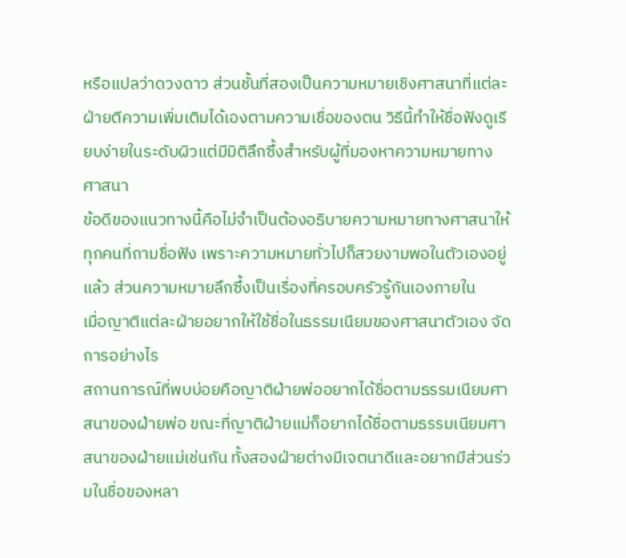หรือแปลว่าดวงดาว ส่วนชั้นที่สองเป็นความหมายเชิงศาสนาที่แต่ละฝ่ายตีความเพิ่มเติมได้เองตามความเชื่อของตน วิธีนี้ทำให้ชื่อฟังดูเรียบง่ายในระดับผิวแต่มีมิติลึกซึ้งสำหรับผู้ที่มองหาความหมายทางศาสนา
ข้อดีของแนวทางนี้คือไม่จำเป็นต้องอธิบายความหมายทางศาสนาให้ทุกคนที่ถามชื่อฟัง เพราะความหมายทั่วไปก็สวยงามพอในตัวเองอยู่แล้ว ส่วนความหมายลึกซึ้งเป็นเรื่องที่ครอบครัวรู้กันเองภายใน
เมื่อญาติแต่ละฝ่ายอยากให้ใช้ชื่อในธรรมเนียมของศาสนาตัวเอง จัดการอย่างไร
สถานการณ์ที่พบบ่อยคือญาติฝ่ายพ่ออยากได้ชื่อตามธรรมเนียมศาสนาของฝ่ายพ่อ ขณะที่ญาติฝ่ายแม่ก็อยากได้ชื่อตามธรรมเนียมศาสนาของฝ่ายแม่เช่นกัน ทั้งสองฝ่ายต่างมีเจตนาดีและอยากมีส่วนร่วมในชื่อของหลา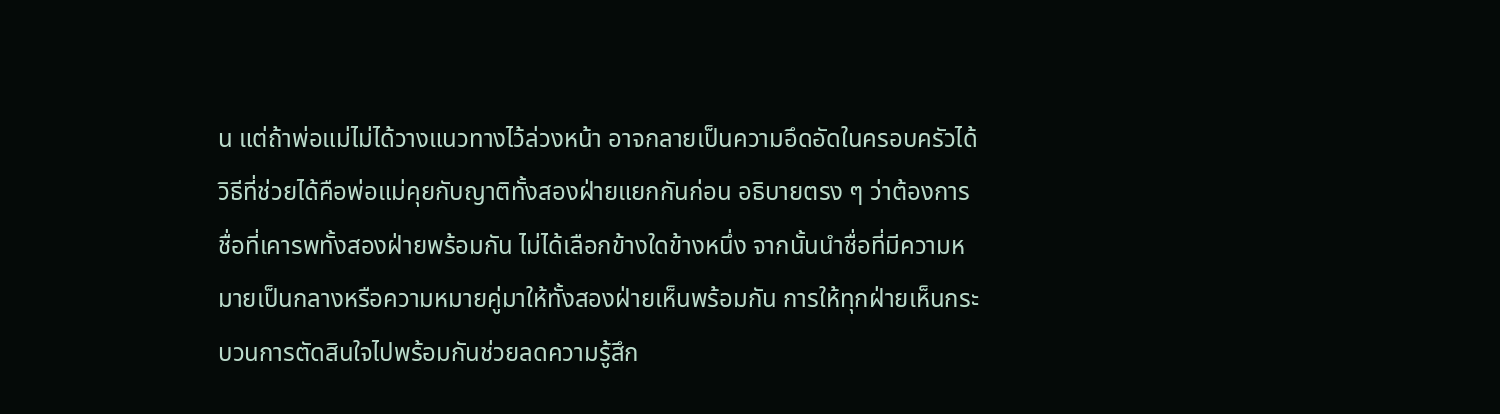น แต่ถ้าพ่อแม่ไม่ได้วางแนวทางไว้ล่วงหน้า อาจกลายเป็นความอึดอัดในครอบครัวได้
วิธีที่ช่วยได้คือพ่อแม่คุยกับญาติทั้งสองฝ่ายแยกกันก่อน อธิบายตรง ๆ ว่าต้องการชื่อที่เคารพทั้งสองฝ่ายพร้อมกัน ไม่ได้เลือกข้างใดข้างหนึ่ง จากนั้นนำชื่อที่มีความหมายเป็นกลางหรือความหมายคู่มาให้ทั้งสองฝ่ายเห็นพร้อมกัน การให้ทุกฝ่ายเห็นกระบวนการตัดสินใจไปพร้อมกันช่วยลดความรู้สึก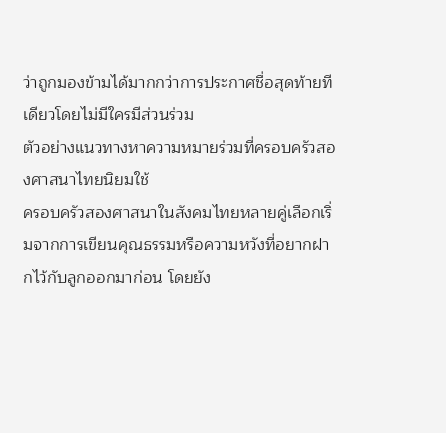ว่าถูกมองข้ามได้มากกว่าการประกาศชื่อสุดท้ายทีเดียวโดยไม่มีใครมีส่วนร่วม
ตัวอย่างแนวทางหาความหมายร่วมที่ครอบครัวสองศาสนาไทยนิยมใช้
ครอบครัวสองศาสนาในสังคมไทยหลายคู่เลือกเริ่มจากการเขียนคุณธรรมหรือความหวังที่อยากฝากไว้กับลูกออกมาก่อน โดยยัง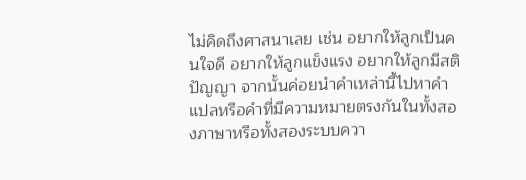ไม่คิดถึงศาสนาเลย เช่น อยากให้ลูกเป็นคนใจดี อยากให้ลูกแข็งแรง อยากให้ลูกมีสติปัญญา จากนั้นค่อยนำคำเหล่านี้ไปหาคำแปลหรือคำที่มีความหมายตรงกันในทั้งสองภาษาหรือทั้งสองระบบควา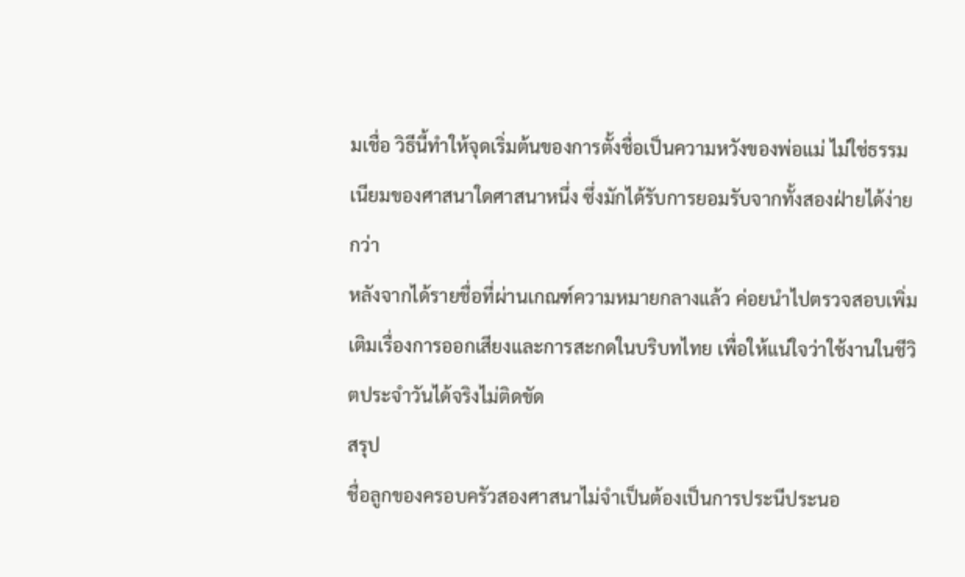มเชื่อ วิธีนี้ทำให้จุดเริ่มต้นของการตั้งชื่อเป็นความหวังของพ่อแม่ ไม่ใช่ธรรมเนียมของศาสนาใดศาสนาหนึ่ง ซึ่งมักได้รับการยอมรับจากทั้งสองฝ่ายได้ง่ายกว่า
หลังจากได้รายชื่อที่ผ่านเกณฑ์ความหมายกลางแล้ว ค่อยนำไปตรวจสอบเพิ่มเติมเรื่องการออกเสียงและการสะกดในบริบทไทย เพื่อให้แน่ใจว่าใช้งานในชีวิตประจำวันได้จริงไม่ติดขัด
สรุป
ชื่อลูกของครอบครัวสองศาสนาไม่จำเป็นต้องเป็นการประนีประนอ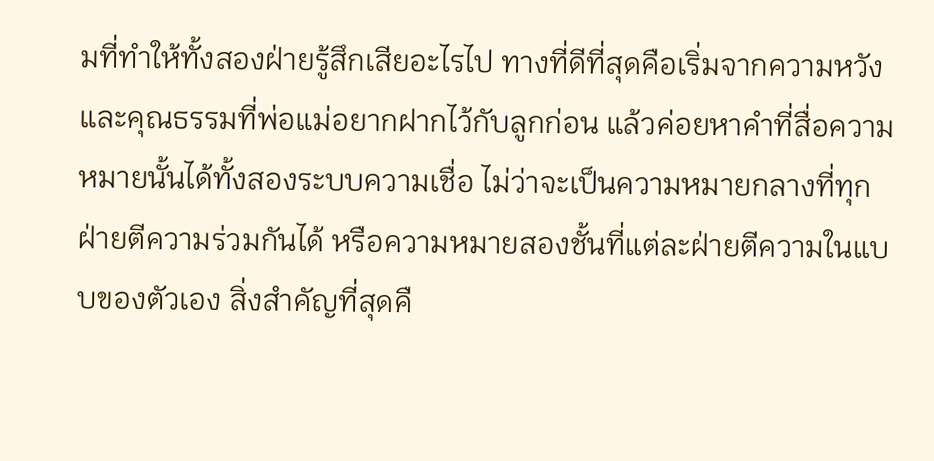มที่ทำให้ทั้งสองฝ่ายรู้สึกเสียอะไรไป ทางที่ดีที่สุดคือเริ่มจากความหวังและคุณธรรมที่พ่อแม่อยากฝากไว้กับลูกก่อน แล้วค่อยหาคำที่สื่อความหมายนั้นได้ทั้งสองระบบความเชื่อ ไม่ว่าจะเป็นความหมายกลางที่ทุกฝ่ายตีความร่วมกันได้ หรือความหมายสองชั้นที่แต่ละฝ่ายตีความในแบบของตัวเอง สิ่งสำคัญที่สุดคื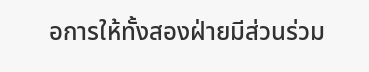อการให้ทั้งสองฝ่ายมีส่วนร่วม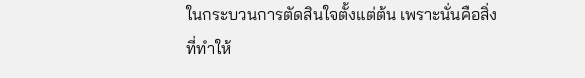ในกระบวนการตัดสินใจตั้งแต่ต้น เพราะนั่นคือสิ่งที่ทำให้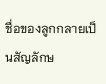ชื่อของลูกกลายเป็นสัญลักษ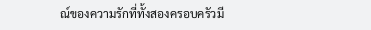ณ์ของความรักที่ทั้งสองครอบครัวมี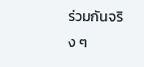ร่วมกันจริง ๆ